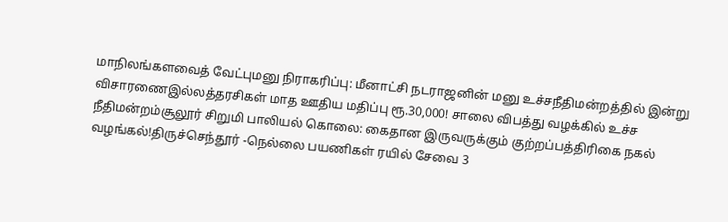மாநிலங்களவைத் வேட்புமனு நிராகரிப்பு: மீனாட்சி நடராஜனின் மனு உச்சநீதிமன்றத்தில் இன்று விசாரணைஇல்லத்தரசிகள் மாத ஊதிய மதிப்பு ரூ.30,000! சாலை விபத்து வழக்கில் உச்ச நீதிமன்றம்சூலூர் சிறுமி பாலியல் கொலை: கைதான இருவருக்கும் குற்றப்பத்திரிகை நகல் வழங்கல்!திருச்செந்தூர் -நெல்லை பயணிகள் ரயில் சேவை 3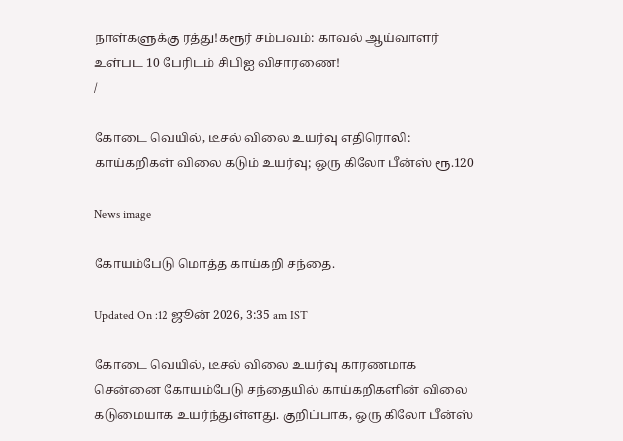நாள்களுக்கு ரத்து!கரூர் சம்பவம்: காவல் ஆய்வாளர் உள்பட 10 பேரிடம் சிபிஐ விசாரணை!
/

கோடை வெயில், டீசல் விலை உயர்வு எதிரொலி: காய்கறிகள் விலை கடும் உயர்வு; ஒரு கிலோ பீன்ஸ் ரூ.120

News image

கோயம்பேடு மொத்த காய்கறி சந்தை.

Updated On :12 ஜூன் 2026, 3:35 am IST

கோடை வெயில், டீசல் விலை உயர்வு காரணமாக சென்னை கோயம்பேடு சந்தையில் காய்கறிகளின் விலை கடுமையாக உயர்ந்துள்ளது. குறிப்பாக, ஒரு கிலோ பீன்ஸ்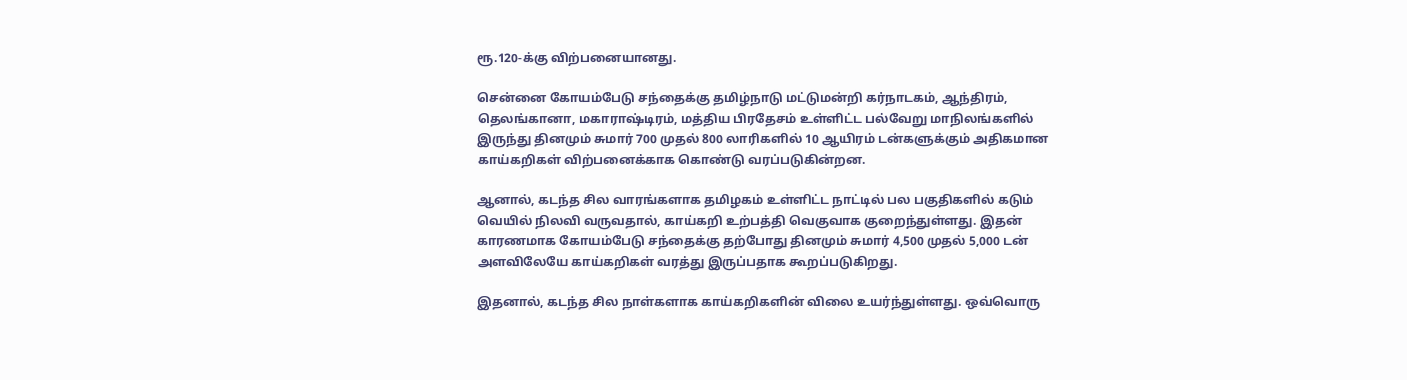ரூ.120-க்கு விற்பனையானது.

சென்னை கோயம்பேடு சந்தைக்கு தமிழ்நாடு மட்டுமன்றி கர்நாடகம், ஆந்திரம், தெலங்கானா, மகாராஷ்டிரம், மத்திய பிரதேசம் உள்ளிட்ட பல்வேறு மாநிலங்களில் இருந்து தினமும் சுமார் 700 முதல் 800 லாரிகளில் 10 ஆயிரம் டன்களுக்கும் அதிகமான காய்கறிகள் விற்பனைக்காக கொண்டு வரப்படுகின்றன.

ஆனால், கடந்த சில வாரங்களாக தமிழகம் உள்ளிட்ட நாட்டில் பல பகுதிகளில் கடும் வெயில் நிலவி வருவதால், காய்கறி உற்பத்தி வெகுவாக குறைந்துள்ளது. இதன் காரணமாக கோயம்பேடு சந்தைக்கு தற்போது தினமும் சுமார் 4,500 முதல் 5,000 டன் அளவிலேயே காய்கறிகள் வரத்து இருப்பதாக கூறப்படுகிறது.

இதனால், கடந்த சில நாள்களாக காய்கறிகளின் விலை உயர்ந்துள்ளது. ஒவ்வொரு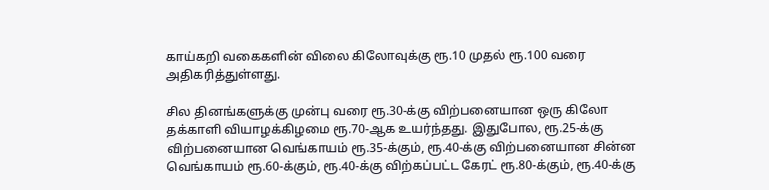காய்கறி வகைகளின் விலை கிலோவுக்கு ரூ.10 முதல் ரூ.100 வரை அதிகரித்துள்ளது.

சில தினங்களுக்கு முன்பு வரை ரூ.30-க்கு விற்பனையான ஒரு கிலோ தக்காளி வியாழக்கிழமை ரூ.70-ஆக உயர்ந்தது. இதுபோல, ரூ.25-க்கு விற்பனையான வெங்காயம் ரூ.35-க்கும், ரூ.40-க்கு விற்பனையான சின்ன வெங்காயம் ரூ.60-க்கும், ரூ.40-க்கு விற்கப்பட்ட கேரட் ரூ.80-க்கும், ரூ.40-க்கு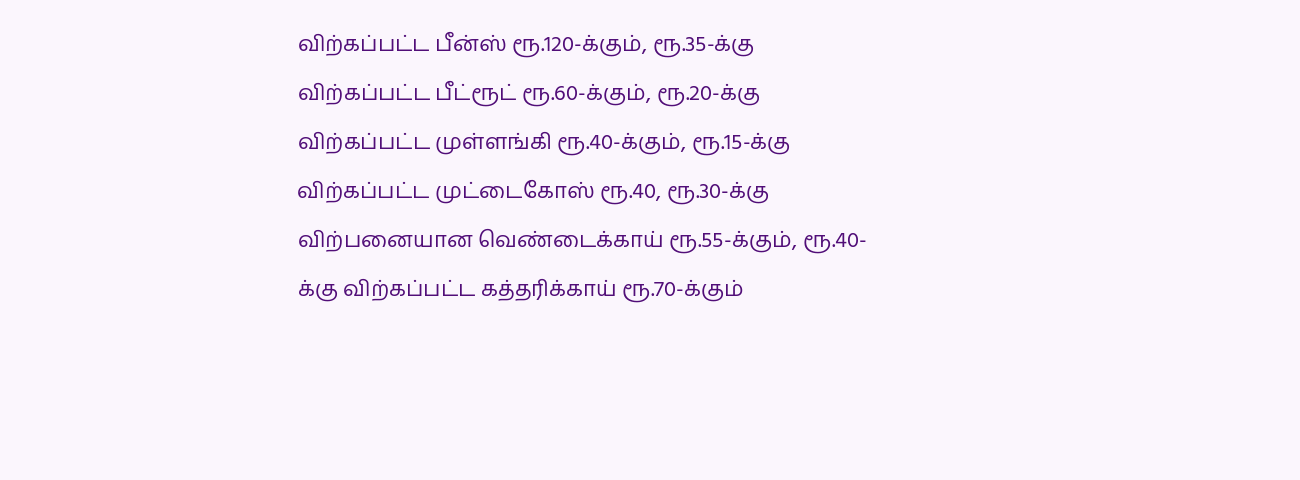விற்கப்பட்ட பீன்ஸ் ரூ.120-க்கும், ரூ.35-க்கு விற்கப்பட்ட பீட்ரூட் ரூ.60-க்கும், ரூ.20-க்கு விற்கப்பட்ட முள்ளங்கி ரூ.40-க்கும், ரூ.15-க்கு விற்கப்பட்ட முட்டைகோஸ் ரூ.40, ரூ.30-க்கு விற்பனையான வெண்டைக்காய் ரூ.55-க்கும், ரூ.40-க்கு விற்கப்பட்ட கத்தரிக்காய் ரூ.70-க்கும்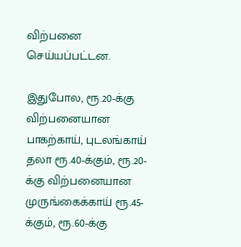விற்பனை செய்யப்பட்டன.

இதுபோல, ரூ.20-க்கு விற்பனையான பாகற்காய், புடலங்காய் தலா ரூ.40-க்கும், ரூ.20-க்கு விற்பனையான முருங்கைக்காய் ரூ.45-க்கும், ரூ.60-க்கு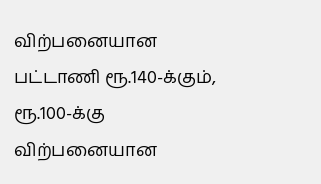விற்பனையான பட்டாணி ரூ.140-க்கும், ரூ.100-க்கு விற்பனையான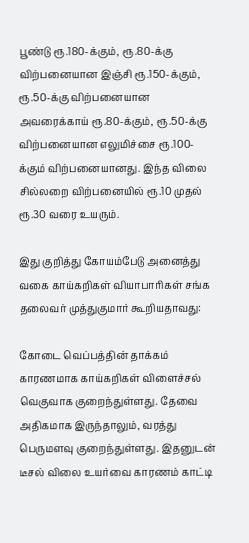பூண்டு ரூ.180-க்கும், ரூ.80-க்கு விற்பனையான இஞ்சி ரூ.150-க்கும், ரூ.50-க்கு விற்பனையான அவரைக்காய் ரூ.80-க்கும், ரூ.50-க்கு விற்பனையான எலுமிச்சை ரூ.100-க்கும் விற்பனையானது. இந்த விலை சில்லறை விற்பனையில் ரூ.10 முதல் ரூ.30 வரை உயரும்.

இது குறித்து கோயம்பேடு அனைத்து வகை காய்கறிகள் வியாபாரிகள் சங்க தலைவர் முத்துகுமார் கூறியதாவது:

கோடை வெப்பத்தின் தாக்கம் காரணமாக காய்கறிகள் விளைச்சல் வெகுவாக குறைந்துள்ளது. தேவை அதிகமாக இருந்தாலும், வரத்து பெருமளவு குறைந்துள்ளது. இதனுடன் டீசல் விலை உயர்வை காரணம் காட்டி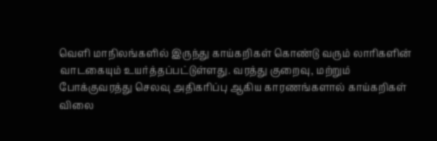வெளி மாநிலங்களில் இருந்து காய்கறிகள் கொண்டு வரும் லாரிகளின் வாடகையும் உயர்த்தப்பட்டுள்ளது. வரத்து குறைவு, மற்றும் போக்குவரத்து செலவு அதிகரிப்பு ஆகிய காரணங்களால் காய்கறிகள் விலை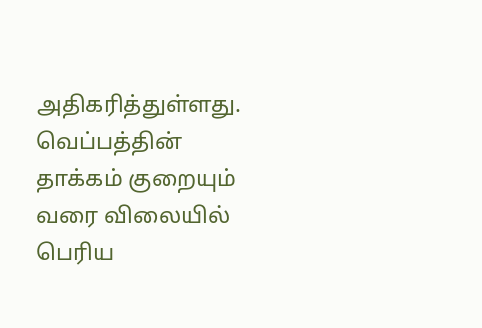அதிகரித்துள்ளது. வெப்பத்தின் தாக்கம் குறையும் வரை விலையில் பெரிய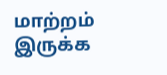மாற்றம் இருக்க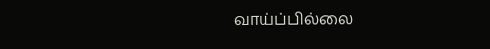வாய்ப்பில்லை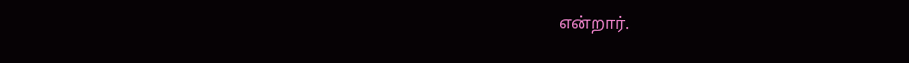என்றார்.